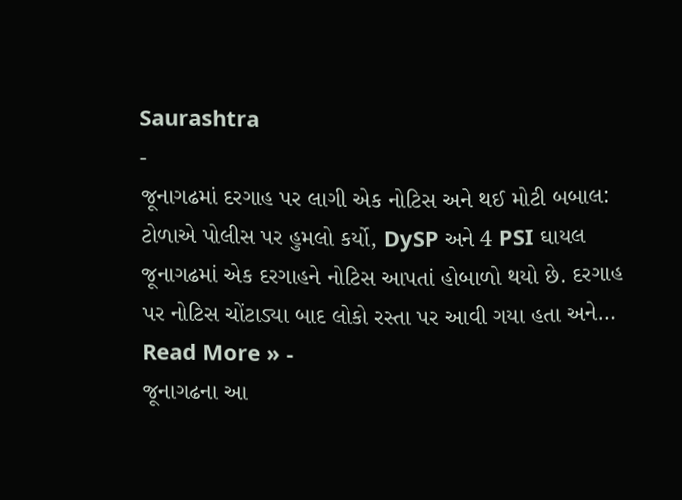Saurashtra
-
જૂનાગઢમાં દરગાહ પર લાગી એક નોટિસ અને થઈ મોટી બબાલ: ટોળાએ પોલીસ પર હુમલો કર્યો, DySP અને 4 PSI ઘાયલ
જૂનાગઢમાં એક દરગાહને નોટિસ આપતાં હોબાળો થયો છે. દરગાહ પર નોટિસ ચોંટાડ્યા બાદ લોકો રસ્તા પર આવી ગયા હતા અને…
Read More » -
જૂનાગઢના આ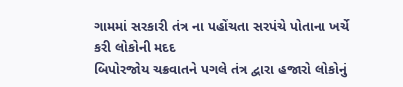ગામમાં સરકારી તંત્ર ના પહોંચતા સરપંચે પોતાના ખર્ચે કરી લોકોની મદદ
બિપોરજોય ચક્રવાતને પગલે તંત્ર દ્વારા હજારો લોકોનું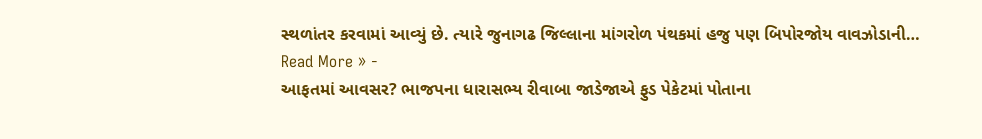સ્થળાંતર કરવામાં આવ્યું છે. ત્યારે જુનાગઢ જિલ્લાના માંગરોળ પંથકમાં હજુ પણ બિપોરજોય વાવઝોડાની…
Read More » -
આફતમાં આવસર? ભાજપના ધારાસભ્ય રીવાબા જાડેજાએ ફુડ પેકેટમાં પોતાના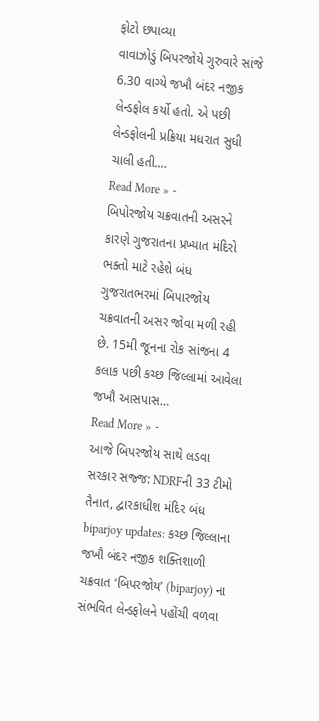ફોટો છપાવ્યા
વાવાઝોડું બિપરજોયે ગુરુવારે સાંજે 6.30 વાગ્યે જખૌ બંદર નજીક લેન્ડફોલ કર્યો હતો. એ પછી લેન્ડફોલની પ્રક્રિયા મધરાત સુધી ચાલી હતી.…
Read More » -
બિપોરજોય ચક્રવાતની અસરને કારણે ગુજરાતના પ્રખ્યાત મંદિરો ભક્તો માટે રહેશે બંધ
ગુજરાતભરમાં બિપારજોય ચક્રવાતની અસર જોવા મળી રહી છે. 15મી જૂનના રોક સાંજના 4 કલાક પછી કચ્છ જિલ્લામાં આવેલા જખૌ આસપાસ…
Read More » -
આજે બિપરજોય સાથે લડવા સરકાર સજ્જ: NDRFની 33 ટીમો તૈનાત, દ્વારકાધીશ મંદિર બંધ
biparjoy updates: કચ્છ જિલ્લાના જખૌ બંદર નજીક શક્તિશાળી ચક્રવાત ‘બિપરજોય’ (biparjoy) ના સંભવિત લેન્ડફોલને પહોંચી વળવા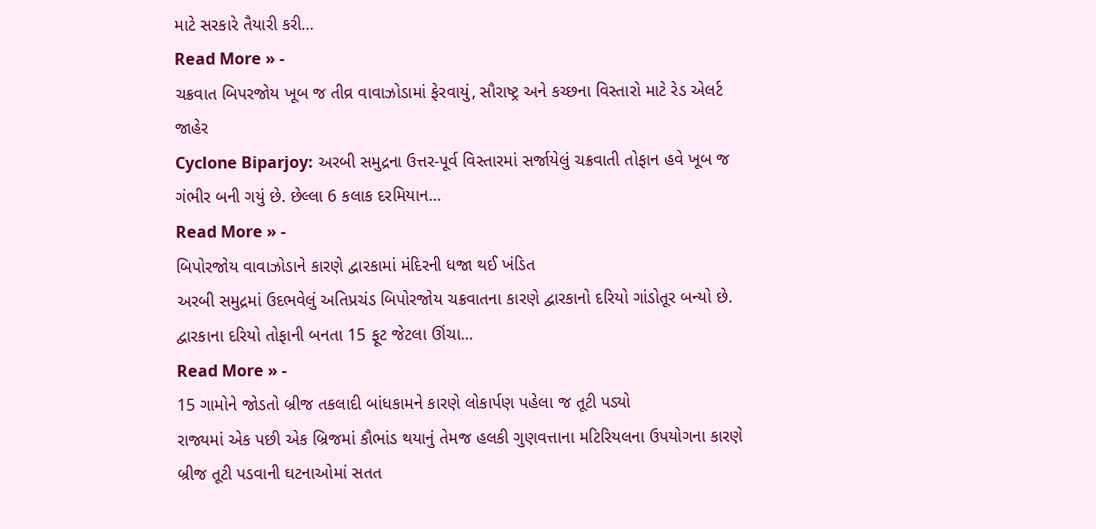માટે સરકારે તૈયારી કરી…
Read More » -
ચક્રવાત બિપરજોય ખૂબ જ તીવ્ર વાવાઝોડામાં ફેરવાયું, સૌરાષ્ટ્ર અને કચ્છના વિસ્તારો માટે રેડ એલર્ટ જાહેર
Cyclone Biparjoy: અરબી સમુદ્રના ઉત્તર-પૂર્વ વિસ્તારમાં સર્જાયેલું ચક્રવાતી તોફાન હવે ખૂબ જ ગંભીર બની ગયું છે. છેલ્લા 6 કલાક દરમિયાન…
Read More » -
બિપોરજોય વાવાઝોડાને કારણે દ્વારકામાં મંદિરની ધજા થઈ ખંડિત
અરબી સમુદ્રમાં ઉદભવેલું અતિપ્રચંડ બિપોરજોય ચક્રવાતના કારણે દ્વારકાનો દરિયો ગાંડોતૂર બન્યો છે. દ્વારકાના દરિયો તોફાની બનતા 15 ફૂટ જેટલા ઊંચા…
Read More » -
15 ગામોને જોડતો બ્રીજ તકલાદી બાંધકામને કારણે લોકાર્પણ પહેલા જ તૂટી પડ્યો
રાજ્યમાં એક પછી એક બ્રિજમાં કૌભાંડ થયાનું તેમજ હલકી ગુણવત્તાના મટિરિયલના ઉપયોગના કારણે બ્રીજ તૂટી પડવાની ઘટનાઓમાં સતત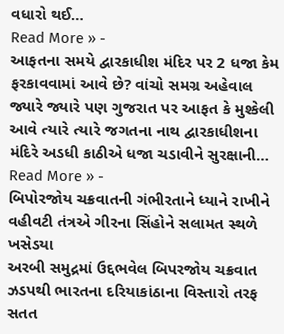વધારો થઈ…
Read More » -
આફતના સમયે દ્વારકાધીશ મંદિર પર 2 ધજા કેમ ફરકાવવામાં આવે છે? વાંચો સમગ્ર અહેવાલ
જ્યારે જ્યારે પણ ગુજરાત પર આફત કે મુશ્કેલી આવે ત્યારે ત્યારે જગતના નાથ દ્વારકાધીશના મંદિરે અડધી કાઠીએ ધજા ચડાવીને સુરક્ષાની…
Read More » -
બિપોરજોય ચક્રવાતની ગંભીરતાને ધ્યાને રાખીને વહીવટી તંત્રએ ગીરના સિંહોને સલામત સ્થળે ખસેડયા
અરબી સમુદ્રમાં ઉદ્દભવેલ બિપરજોય ચક્રવાત ઝડપથી ભારતના દરિયાકાંઠાના વિસ્તારો તરફ સતત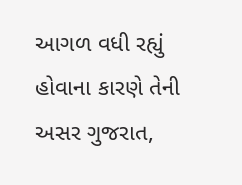આગળ વધી રહ્યું હોવાના કારણે તેની અસર ગુજરાત,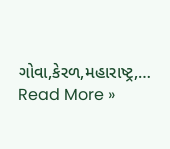ગોવા,કેરળ,મહારાષ્ટ્ર,…
Read More »